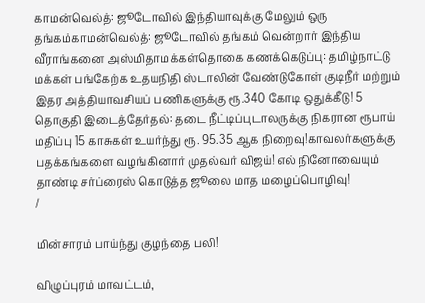காமன்வெல்த்: ஜூடோவில் இந்தியாவுக்கு மேலும் ஒரு தங்கம்காமன்வெல்த்: ஜூடோவில் தங்கம் வென்றார் இந்திய வீராங்கனை அஸ்மிதாமக்கள்தொகை கணக்கெடுப்பு: தமிழ்நாட்டு மக்கள் பங்கேற்க உதயநிதி ஸ்டாலின் வேண்டுகோள் குடிநீர் மற்றும் இதர அத்தியாவசியப் பணிகளுக்கு ரூ.340 கோடி ஒதுக்கீடு! 5 தொகுதி இடைத்தேர்தல்: தடை நீட்டிப்புடாலருக்கு நிகரான ரூபாய் மதிப்பு 15 காசுகள் உயர்ந்து ரூ. 95.35 ஆக நிறைவு!காவலர்களுக்கு பதக்கங்களை வழங்கினார் முதல்வர் விஜய்! எல் நினோவையும் தாண்டி சர்ப்ரைஸ் கொடுத்த ஜூலை மாத மழைப்பொழிவு!
/

மின்சாரம் பாய்ந்து குழந்தை பலி!

விழுப்புரம் மாவட்டம்,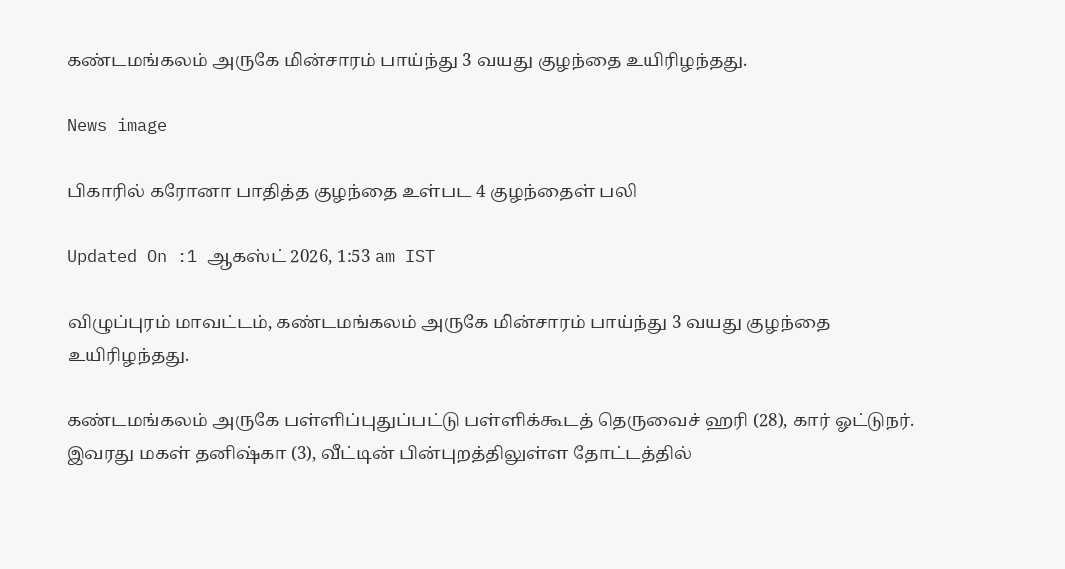கண்டமங்கலம் அருகே மின்சாரம் பாய்ந்து 3 வயது குழந்தை உயிரிழந்தது.

News image

பிகாரில் கரோனா பாதித்த குழந்தை உள்பட 4 குழந்தைள் பலி

Updated On :1 ஆகஸ்ட் 2026, 1:53 am IST

விழுப்புரம் மாவட்டம், கண்டமங்கலம் அருகே மின்சாரம் பாய்ந்து 3 வயது குழந்தை உயிரிழந்தது.

கண்டமங்கலம் அருகே பள்ளிப்புதுப்பட்டு பள்ளிக்கூடத் தெருவைச் ஹரி (28), கார் ஓட்டுநர். இவரது மகள் தனிஷ்கா (3), வீட்டின் பின்புறத்திலுள்ள தோட்டத்தில்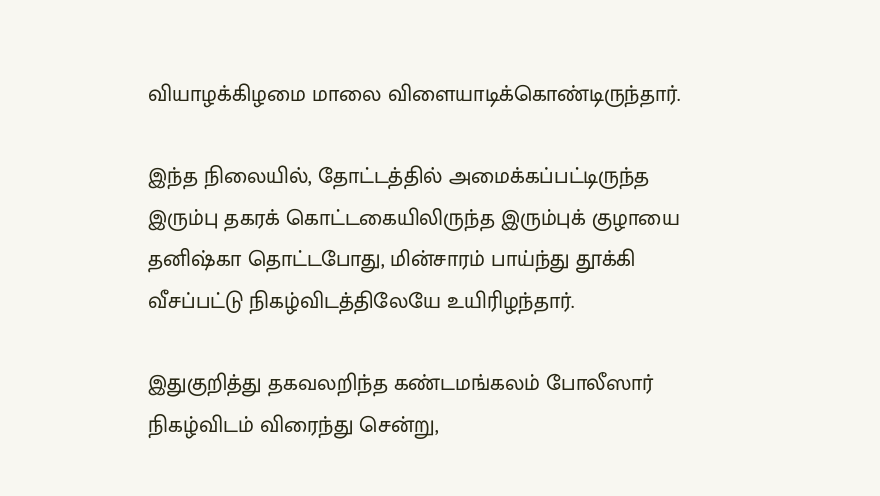வியாழக்கிழமை மாலை விளையாடிக்கொண்டிருந்தார்.

இந்த நிலையில், தோட்டத்தில் அமைக்கப்பட்டிருந்த இரும்பு தகரக் கொட்டகையிலிருந்த இரும்புக் குழாயை தனிஷ்கா தொட்டபோது, மின்சாரம் பாய்ந்து தூக்கி வீசப்பட்டு நிகழ்விடத்திலேயே உயிரிழந்தார்.

இதுகுறித்து தகவலறிந்த கண்டமங்கலம் போலீஸார் நிகழ்விடம் விரைந்து சென்று,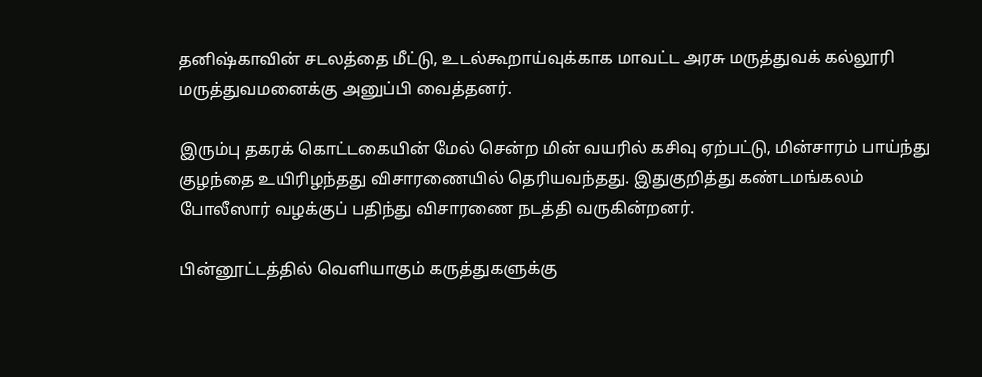தனிஷ்காவின் சடலத்தை மீட்டு, உடல்கூறாய்வுக்காக மாவட்ட அரசு மருத்துவக் கல்லூரி மருத்துவமனைக்கு அனுப்பி வைத்தனர்.

இரும்பு தகரக் கொட்டகையின் மேல் சென்ற மின் வயரில் கசிவு ஏற்பட்டு, மின்சாரம் பாய்ந்து குழந்தை உயிரிழந்தது விசாரணையில் தெரியவந்தது. இதுகுறித்து கண்டமங்கலம் போலீஸார் வழக்குப் பதிந்து விசாரணை நடத்தி வருகின்றனர்.

பின்னூட்டத்தில் வெளியாகும் கருத்துகளுக்கு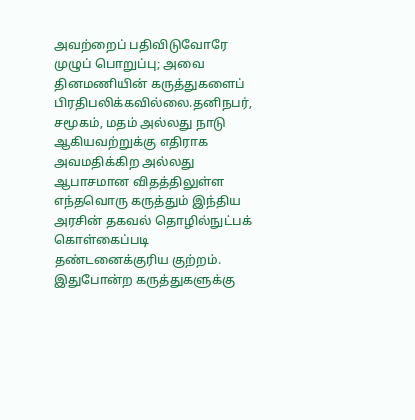அவற்றைப் பதிவிடுவோரே முழுப் பொறுப்பு; அவை தினமணியின் கருத்துகளைப் பிரதிபலிக்கவில்லை.தனிநபர், சமூகம், மதம் அல்லது நாடு ஆகியவற்றுக்கு எதிராக அவமதிக்கிற அல்லது ஆபாசமான விதத்திலுள்ள எந்தவொரு கருத்தும் இந்திய அரசின் தகவல் தொழில்நுட்பக் கொள்கைப்படி தண்டனைக்குரிய குற்றம். இதுபோன்ற கருத்துகளுக்கு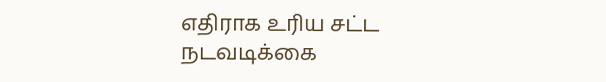எதிராக உரிய சட்ட நடவடிக்கை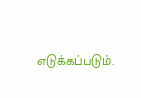எடுக்கப்படும்.